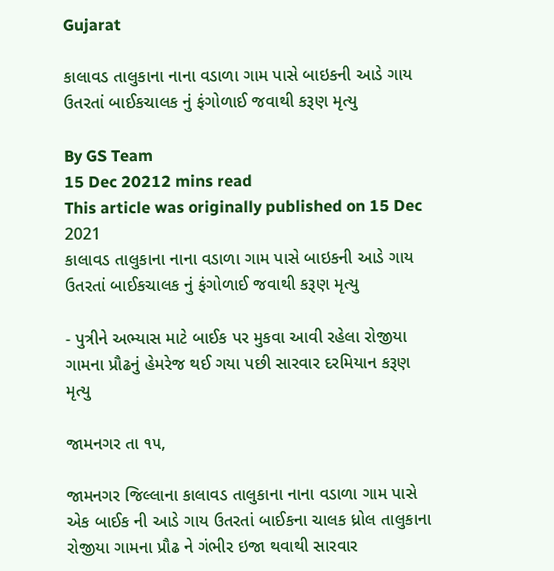Gujarat

કાલાવડ તાલુકાના નાના વડાળા ગામ પાસે બાઇકની આડે ગાય ઉતરતાં બાઈકચાલક નું ફંગોળાઈ જવાથી કરૂણ મૃત્યુ

By GS Team
15 Dec 20212 mins read
This article was originally published on 15 Dec 2021
કાલાવડ તાલુકાના નાના વડાળા ગામ પાસે બાઇકની આડે ગાય  ઉતરતાં બાઈકચાલક નું ફંગોળાઈ જવાથી કરૂણ મૃત્યુ

- પુત્રીને અભ્યાસ માટે બાઈક પર મુકવા આવી રહેલા રોજીયા ગામના પ્રૌઢનું હેમરેજ થઈ ગયા પછી સારવાર દરમિયાન કરૂણ મૃત્યુ

જામનગર તા ૧૫,

જામનગર જિલ્લાના કાલાવડ તાલુકાના નાના વડાળા ગામ પાસે એક બાઈક ની આડે ગાય ઉતરતાં બાઈકના ચાલક ધ્રોલ તાલુકાના રોજીયા ગામના પ્રૌઢ ને ગંભીર ઇજા થવાથી સારવાર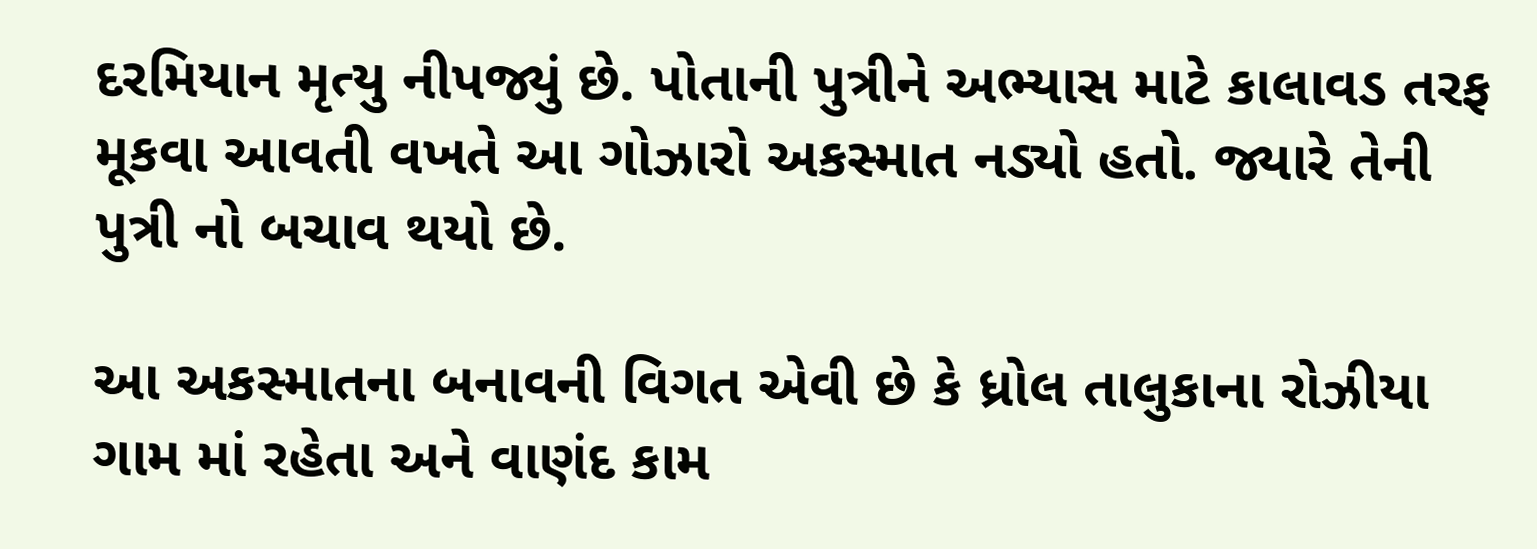દરમિયાન મૃત્યુ નીપજ્યું છે. પોતાની પુત્રીને અભ્યાસ માટે કાલાવડ તરફ મૂકવા આવતી વખતે આ ગોઝારો અકસ્માત નડ્યો હતો. જ્યારે તેની પુત્રી નો બચાવ થયો છે.

આ અકસ્માતના બનાવની વિગત એવી છે કે ધ્રોલ તાલુકાના રોઝીયા ગામ માં રહેતા અને વાણંદ કામ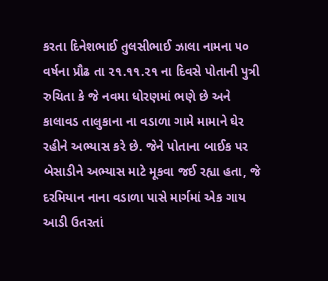કરતા દિનેશભાઈ તુલસીભાઈ ઝાલા નામના ૫૦ વર્ષના પ્રૌઢ તા ૨૧.૧૧.૨૧ ના દિવસે પોતાની પુત્રી રુચિતા કે જે નવમા ધોરણમાં ભણે છે અને કાલાવડ તાલુકાના ના વડાળા ગામે મામાને ઘેર રહીને અભ્યાસ કરે છે. જેને પોતાના બાઈક પર બેસાડીને અભ્યાસ માટે મૂકવા જઈ રહ્યા હતા, જે દરમિયાન નાના વડાળા પાસે માર્ગમાં એક ગાય આડી ઉતરતાં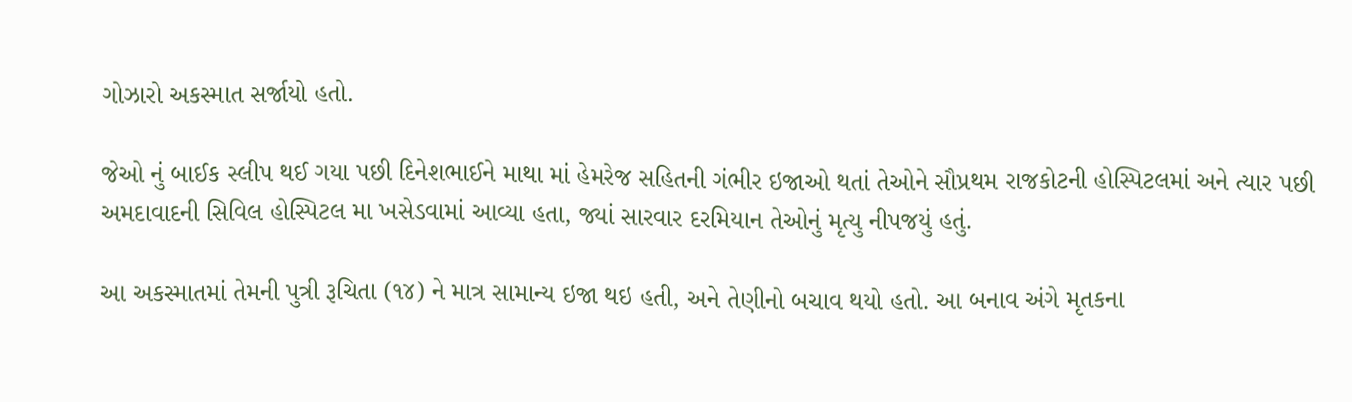ગોઝારો અકસ્માત સર્જાયો હતો.

જેઓ નું બાઈક સ્લીપ થઈ ગયા પછી દિનેશભાઈને માથા માં હેમરેજ સહિતની ગંભીર ઇજાઓ થતાં તેઓને સૌપ્રથમ રાજકોટની હોસ્પિટલમાં અને ત્યાર પછી અમદાવાદની સિવિલ હોસ્પિટલ મા ખસેડવામાં આવ્યા હતા, જ્યાં સારવાર દરમિયાન તેઓનું મૃત્યુ નીપજયું હતું.

આ અકસ્માતમાં તેમની પુત્રી રૂચિતા (૧૪) ને માત્ર સામાન્ય ઇજા થઇ હતી, અને તેણીનો બચાવ થયો હતો. આ બનાવ અંગે મૃતકના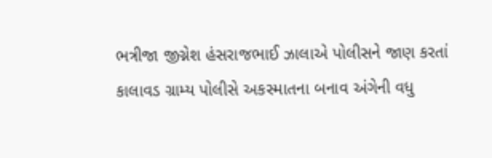ભત્રીજા જીગ્નેશ હંસરાજભાઈ ઝાલાએ પોલીસને જાણ કરતાં કાલાવડ ગ્રામ્ય પોલીસે અકસ્માતના બનાવ અંગેની વધુ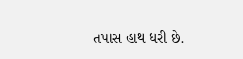તપાસ હાથ ધરી છે.